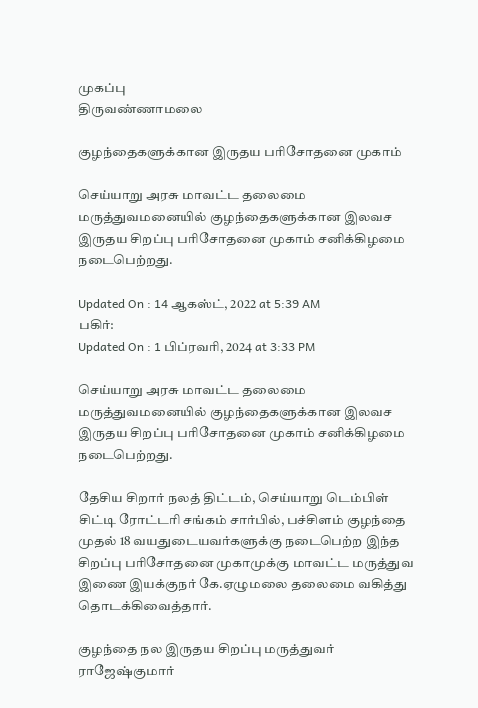முகப்பு
திருவண்ணாமலை

குழந்தைகளுக்கான இருதய பரிசோதனை முகாம்

செய்யாறு அரசு மாவட்ட தலைமை மருத்துவமனையில் குழந்தைகளுக்கான இலவச இருதய சிறப்பு பரிசோதனை முகாம் சனிக்கிழமை நடைபெற்றது.

Updated On : 14 ஆகஸ்ட், 2022 at 5:39 AM
பகிர்:
Updated On : 1 பிப்ரவரி, 2024 at 3:33 PM

செய்யாறு அரசு மாவட்ட தலைமை மருத்துவமனையில் குழந்தைகளுக்கான இலவச இருதய சிறப்பு பரிசோதனை முகாம் சனிக்கிழமை நடைபெற்றது.

தேசிய சிறார் நலத் திட்டம், செய்யாறு டெம்பிள் சிட்டி ரோட்டரி சங்கம் சார்பில், பச்சிளம் குழந்தை முதல் 18 வயதுடையவர்களுக்கு நடைபெற்ற இந்த சிறப்பு பரிசோதனை முகாமுக்கு மாவட்ட மருத்துவ இணை இயக்குநர் கே.ஏழுமலை தலைமை வகித்து தொடக்கிவைத்தார்.

குழந்தை நல இருதய சிறப்பு மருத்துவர் ராஜேஷ்குமார்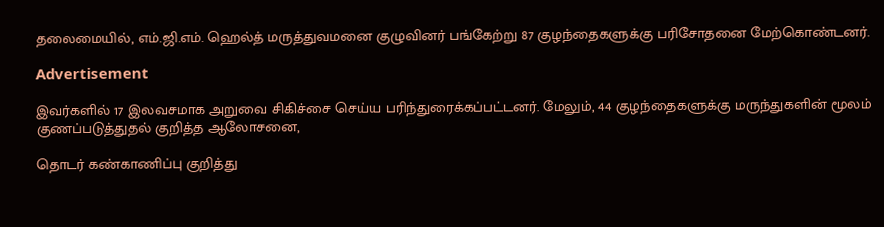தலைமையில், எம்.ஜி.எம். ஹெல்த் மருத்துவமனை குழுவினர் பங்கேற்று 87 குழந்தைகளுக்கு பரிசோதனை மேற்கொண்டனர்.

Advertisement

இவர்களில் 17 இலவசமாக அறுவை சிகிச்சை செய்ய பரிந்துரைக்கப்பட்டனர். மேலும், 44 குழந்தைகளுக்கு மருந்துகளின் மூலம் குணப்படுத்துதல் குறித்த ஆலோசனை,

தொடர் கண்காணிப்பு குறித்து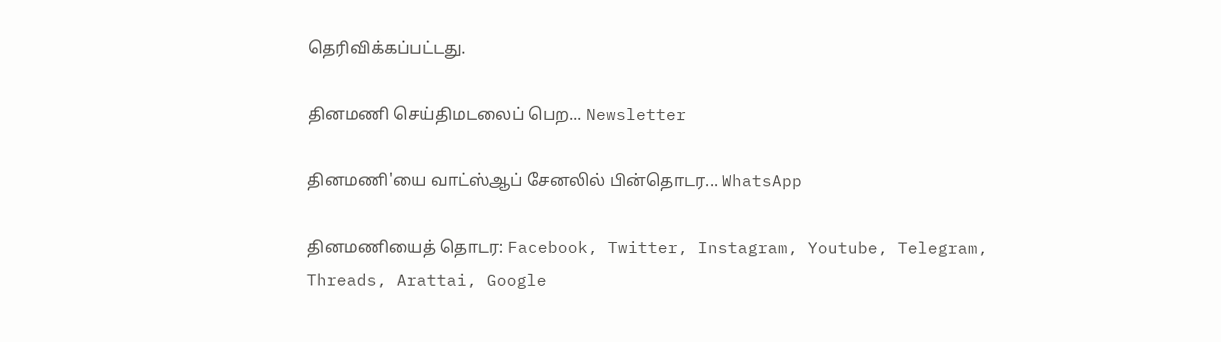தெரிவிக்கப்பட்டது.

தினமணி செய்திமடலைப் பெற... Newsletter

தினமணி'யை வாட்ஸ்ஆப் சேனலில் பின்தொடர... WhatsApp

தினமணியைத் தொடர: Facebook, Twitter, Instagram, Youtube, Telegram, Threads, Arattai, Google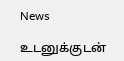News

உடனுக்குடன்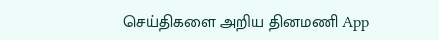செய்திகளை அறிய தினமணி App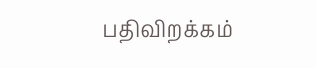பதிவிறக்கம்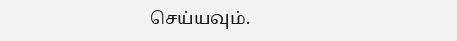செய்யவும்.